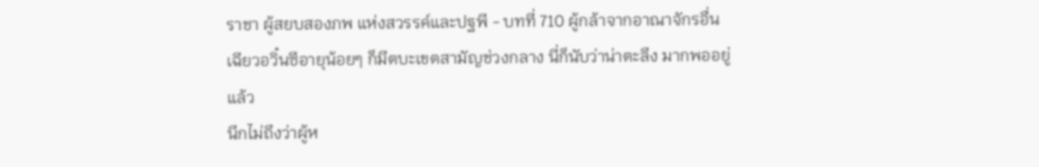ราชา ผู้สยบสองภพ แห่งสวรรค์และปฐพี - บทที่ 710 ผู้กล้าจากอาณาจักรอื่น
เฉียวอวิ๋นซีอายุน้อยๆ ก็มีตบะเขตสามัญช่วงกลาง นี่ก็นับว่าน่าตะลึง มากพออยู่แล้ว
นึกไม่ถึงว่าผู้ห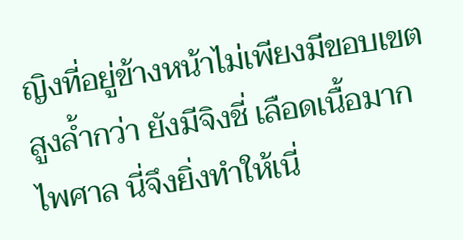ญิงที่อยู่ข้างหน้าไม่เพียงมีขอบเขตสูงล้ำกว่า ยังมีจิงชี่ เลือดเนื้อมากไพศาล นี่จึงยิ่งทำให้เนี่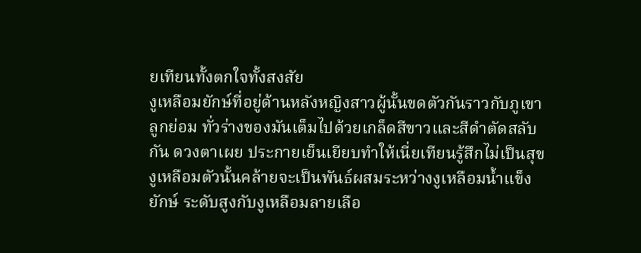ยเทียนทั้งตกใจทั้งสงสัย
งูเหลือมยักษ์ที่อยู่ด้านหลังหญิงสาวผู้นั้นขดตัวกันราวกับภูเขาลูกย่อม ทั่วร่างของมันเต็มไปด้วยเกล็ดสีขาวและสีดำตัดสลับกัน ดวงตาเผย ประกายเย็นเยียบทำให้เนี่ยเทียนรู้สึกไม่เป็นสุข
งูเหลือมตัวนั้นคล้ายจะเป็นพันธ์ผสมระหว่างงูเหลือมน้ำแข็งยักษ์ ระดับสูงกับงูเหลือมลายเลือ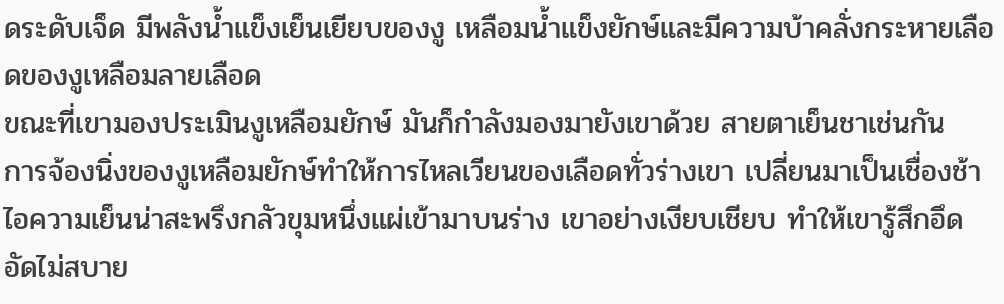ดระดับเจ็ด มีพลังน้ำแข็งเย็นเยียบของงู เหลือมน้ำแข็งยักษ์และมีความบ้าคลั่งกระหายเลือดของงูเหลือมลายเลือด
ขณะที่เขามองประเมินงูเหลือมยักษ์ มันก็กำลังมองมายังเขาด้วย สายตาเย็นชาเช่นกัน
การจ้องนิ่งของงูเหลือมยักษ์ทำให้การไหลเวียนของเลือดทั่วร่างเขา เปลี่ยนมาเป็นเชื่องช้า ไอความเย็นน่าสะพรึงกลัวขุมหนึ่งแผ่เข้ามาบนร่าง เขาอย่างเงียบเชียบ ทำให้เขารู้สึกอึดอัดไม่สบาย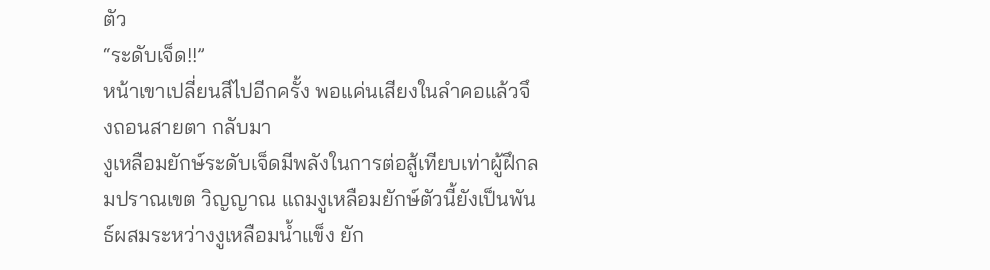ตัว
“ระดับเจ็ด!!”
หน้าเขาเปลี่ยนสีไปอีกครั้ง พอแค่นเสียงในลำคอแล้วจึงถอนสายตา กลับมา
งูเหลือมยักษ์ระดับเจ็ดมีพลังในการต่อสู้เทียบเท่าผู้ฝึกลมปราณเขต วิญญาณ แถมงูเหลือมยักษ์ตัวนี้ยังเป็นพันธ์ผสมระหว่างงูเหลือมน้ำแข็ง ยัก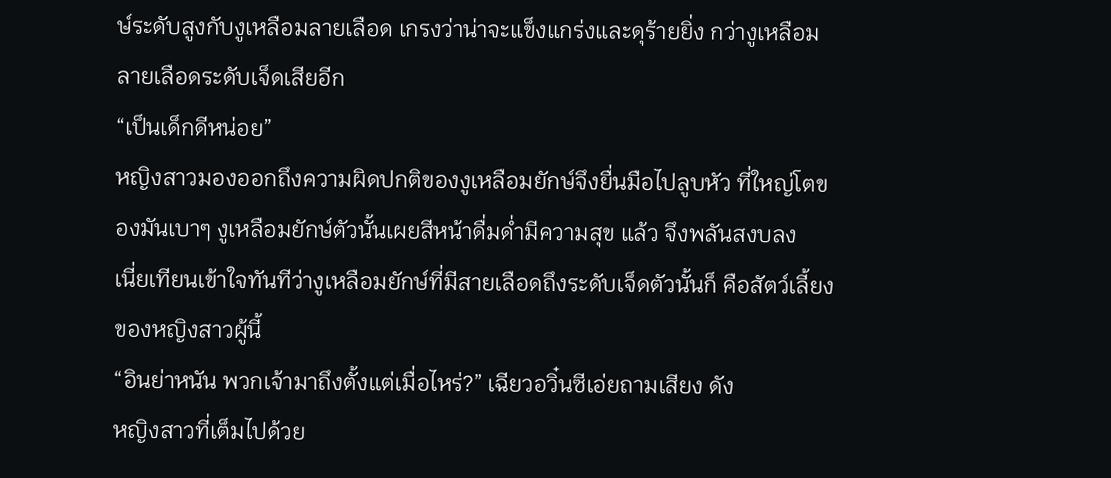ษ์ระดับสูงกับงูเหลือมลายเลือด เกรงว่าน่าจะแข็งแกร่งและดุร้ายยิ่ง กว่างูเหลือมลายเลือดระดับเจ็ดเสียอีก
“เป็นเด็กดีหน่อย”
หญิงสาวมองออกถึงความผิดปกติของงูเหลือมยักษ์จึงยื่นมือไปลูบหัว ที่ใหญ่โตของมันเบาๆ งูเหลือมยักษ์ตัวนั้นเผยสีหน้าดื่มด่ำมีความสุข แล้ว จึงพลันสงบลง
เนี่ยเทียนเข้าใจทันทีว่างูเหลือมยักษ์ที่มีสายเลือดถึงระดับเจ็ดตัวนั้นก็ คือสัตว์เลี้ยงของหญิงสาวผู้นี้
“อินย่าหนัน พวกเจ้ามาถึงตั้งแต่เมื่อไหร่?” เฉียวอวิ๋นซีเอ่ยถามเสียง ดัง
หญิงสาวที่เต็มไปด้วย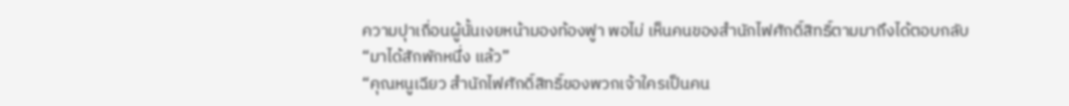ความปุาเถื่อนผู้นั้นเงยหน้ามองท้องฟูา พอไม่ เห็นคนของสำนักไฟศักดิ์สิทธิ์ตามมาถึงได้ตอบกลับ “มาได้สักพักหนึ่ง แล้ว”
“คุณหนูเฉียว สำนักไฟศักดิ์สิทธิ์ของพวกเจ้าใครเป็นคน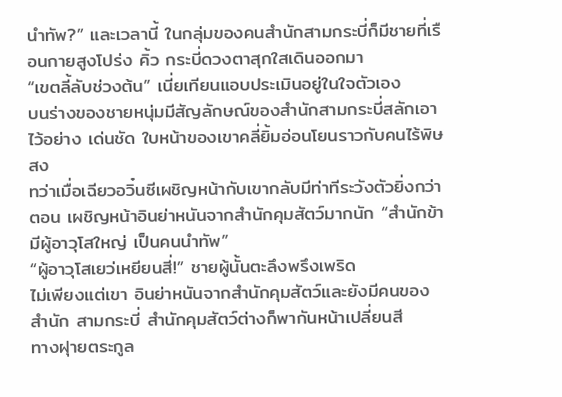นำทัพ?” และเวลานี้ ในกลุ่มของคนสำนักสามกระบี่ก็มีชายที่เรือนกายสูงโปร่ง คิ้ว กระบี่ดวงตาสุกใสเดินออกมา
“เขตลี้ลับช่วงต้น” เนี่ยเทียนแอบประเมินอยู่ในใจตัวเอง
บนร่างของชายหนุ่มมีสัญลักษณ์ของสำนักสามกระบี่สลักเอาไว้อย่าง เด่นชัด ใบหน้าของเขาคลี่ยิ้มอ่อนโยนราวกับคนไร้พิษสง
ทว่าเมื่อเฉียวอวิ๋นซีเผชิญหน้ากับเขากลับมีท่าทีระวังตัวยิ่งกว่าตอน เผชิญหน้าอินย่าหนันจากสำนักคุมสัตว์มากนัก “สำนักข้ามีผู้อาวุโสใหญ่ เป็นคนนำทัพ”
“ผู้อาวุโสเยว่เหยียนสี่!” ชายผู้นั้นตะลึงพรึงเพริด
ไม่เพียงแต่เขา อินย่าหนันจากสำนักคุมสัตว์และยังมีคนของสำนัก สามกระบี่ สำนักคุมสัตว์ต่างก็พากันหน้าเปลี่ยนสี
ทางฝุายตระกูล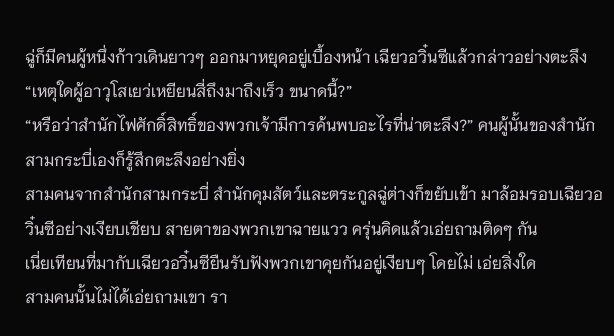ฉู่ก็มีคนผู้หนึ่งก้าวเดินยาวๆ ออกมาหยุดอยู่เบื้องหน้า เฉียวอวิ๋นซีแล้วกล่าวอย่างตะลึง “เหตุใดผู้อาวุโสเยว่เหยียนสี่ถึงมาถึงเร็ว ขนาดนี้?”
“หรือว่าสำนักไฟศักดิ์สิทธิ์ของพวกเจ้ามีการค้นพบอะไรที่น่าตะลึง?” คนผู้นั้นของสำนักสามกระบี่เองก็รู้สึกตะลึงอย่างยิ่ง
สามคนจากสำนักสามกระบี่ สำนักคุมสัตว์และตระกูลฉู่ต่างก็ขยับเข้า มาล้อมรอบเฉียวอวิ๋นซีอย่างเงียบเชียบ สายตาของพวกเขาฉายแวว ครุ่นคิดแล้วเอ่ยถามติดๆ กัน
เนี่ยเทียนที่มากับเฉียวอวิ๋นซียืนรับฟังพวกเขาคุยกันอยู่เงียบๆ โดยไม่ เอ่ยสิ่งใด
สามคนนั้นไม่ได้เอ่ยถามเขา รา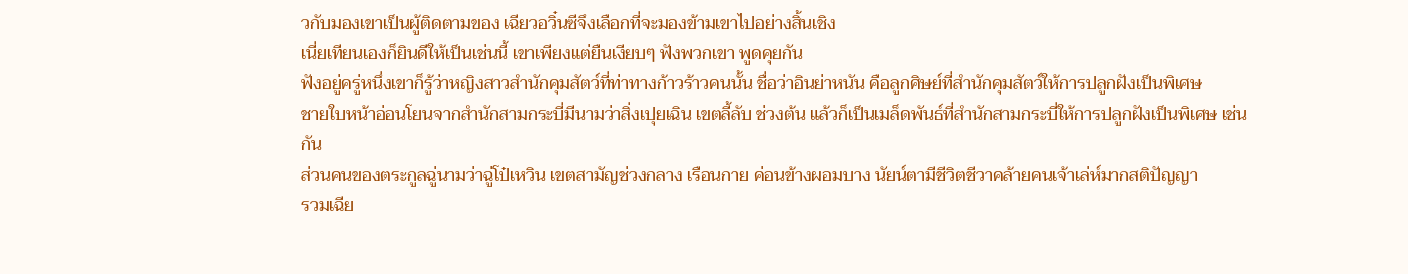วกับมองเขาเป็นผู้ติดตามของ เฉียวอวิ๋นซีจึงเลือกที่จะมองข้ามเขาไปอย่างสิ้นเชิง
เนี่ยเทียนเองก็ยินดีให้เป็นเช่นนี้ เขาเพียงแต่ยืนเงียบๆ ฟังพวกเขา พูดคุยกัน
ฟังอยู่ครู่หนึ่งเขาก็รู้ว่าหญิงสาวสำนักคุมสัตว์ที่ท่าทางก้าวร้าวคนนั้น ชื่อว่าอินย่าหนัน คือลูกศิษย์ที่สำนักคุมสัตว์ให้การปลูกฝังเป็นพิเศษ
ชายใบหน้าอ่อนโยนจากสำนักสามกระบี่มีนามว่าสิ่งเปุยเฉิน เขตลี้ลับ ช่วงต้น แล้วก็เป็นเมล็ดพันธ์ที่สำนักสามกระบี่ให้การปลูกฝังเป็นพิเศษ เช่นกัน
ส่วนคนของตระกูลฉู่นามว่าฉู่โป๋เหวิน เขตสามัญช่วงกลาง เรือนกาย ค่อนข้างผอมบาง นัยน์ตามีชีวิตชีวาคล้ายคนเจ้าเล่ห์มากสติปัญญา
รวมเฉีย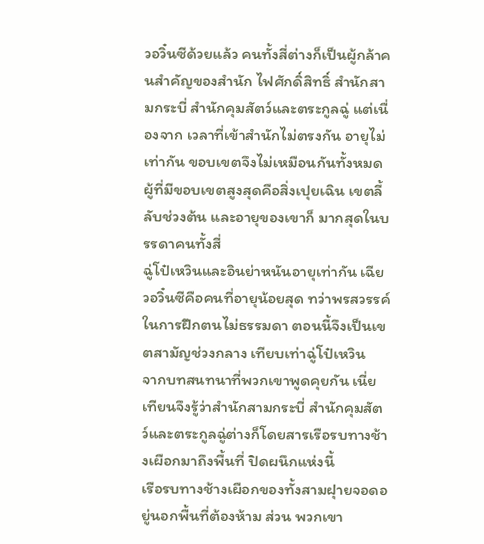วอวิ๋นซีด้วยแล้ว คนทั้งสี่ต่างก็เป็นผู้กล้าคนสำคัญของสำนัก ไฟศักดิ์สิทธิ์ สำนักสามกระบี่ สำนักคุมสัตว์และตระกูลฉู่ แต่เนื่องจาก เวลาที่เข้าสำนักไม่ตรงกัน อายุไม่เท่ากัน ขอบเขตจึงไม่เหมือนกันทั้งหมด
ผู้ที่มีขอบเขตสูงสุดคือสิ่งเปุยเฉิน เขตลี้ลับช่วงต้น และอายุของเขาก็ มากสุดในบรรดาคนทั้งสี่
ฉู่โป๋เหวินและอินย่าหนันอายุเท่ากัน เฉียวอวิ๋นซีคือคนที่อายุน้อยสุด ทว่าพรสวรรค์ในการฝึกตนไม่ธรรมดา ตอนนี้จึงเป็นเขตสามัญช่วงกลาง เทียบเท่าฉู่โป๋เหวิน
จากบทสนทนาที่พวกเขาพูดคุยกัน เนี่ยเทียนจึงรู้ว่าสำนักสามกระบี่ สำนักคุมสัตว์และตระกูลฉู่ต่างก็โดยสารเรือรบทางช้างเผือกมาถึงพื้นที่ ปิดผนึกแห่งนี้
เรือรบทางช้างเผือกของทั้งสามฝุายจอดอยู่นอกพื้นที่ต้องห้าม ส่วน พวกเขา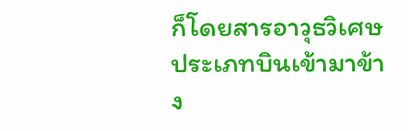ก็โดยสารอาวุธวิเศษประเภทบินเข้ามาข้าง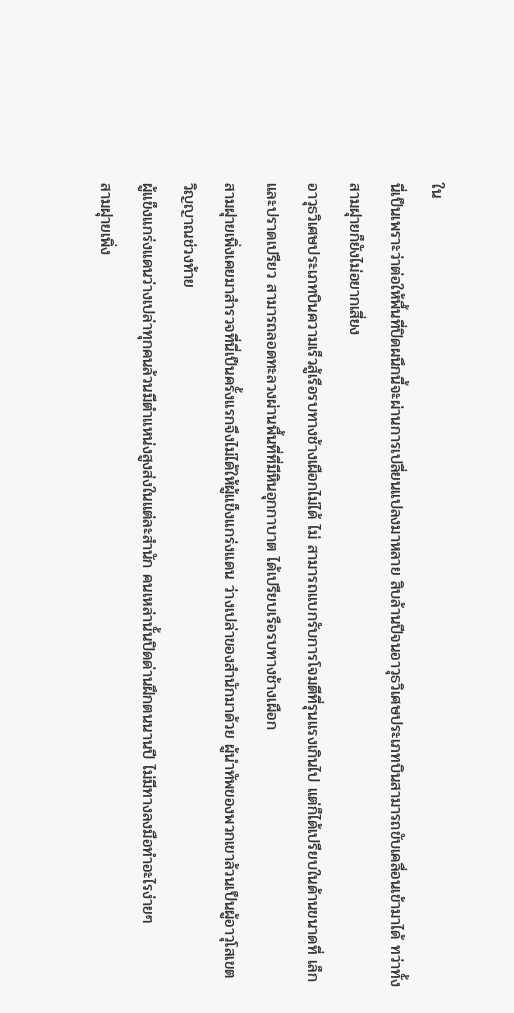ใน
นี่เป็นเพราะว่าต่อให้พื้นที่ปิดผนึกนี้จะผ่านการเปลี่ยนแปลงมาหลาย สิบล้านปีจนอาวุธวิเศษประเภทบินสามารถขับเคลื่อนเข้ามาได้ ทว่าทั้ง สามฝุายก็ยังไม่อยากเสี่ยง
อาวุธวิเศษประเภทบินความเร็วสู้เรือรบทางช้างเผือกไม่ได้ ไม่ สามารถแบกรับการโจมตีที่รุนแรงเกินไป แต่ก็ได้เปรียบในด้านขนาดที่ เล็กและปราดเปรียว สามารถลอดทะลวงผ่านพื้นที่ที่มีหินอุกกาบาต ได้เปรียบเรือรบทางช้างเผือก
สามฝุายเพิ่งเคยมาสำรวจที่นี่เป็นครั้งแรกจึงไม่ได้ให้ผู้แข็งแกร่งแดน ว่างเปล่าของสำนักมาด้วย ผู้นำทัพของพวกเขาล้วนเป็นผู้อาวุโสเขต วิญญาณช่วงท้าย
ผู้แข็งแกร่งแดนว่างเปล่าทุกคนล้วนมีตำแหน่งสูงส่งในแต่ละสำนัก คนเหล่านั้นปิดด่านฝึกตนนานปี ไม่มีทางลงมือทำอะไรง่ายๆ
สามฝุายเพิ่ง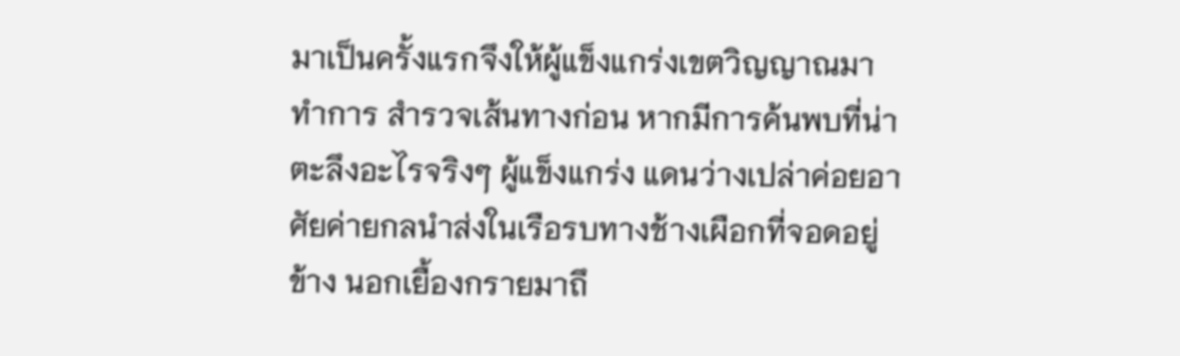มาเป็นครั้งแรกจึงให้ผู้แข็งแกร่งเขตวิญญาณมาทำการ สำรวจเส้นทางก่อน หากมีการค้นพบที่น่าตะลึงอะไรจริงๆ ผู้แข็งแกร่ง แดนว่างเปล่าค่อยอาศัยค่ายกลนำส่งในเรือรบทางช้างเผือกที่จอดอยู่ข้าง นอกเยื้องกรายมาถึ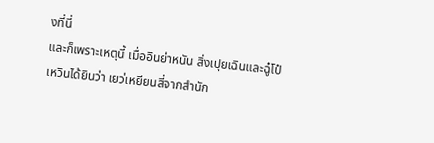งที่นี่
และก็เพราะเหตุนี้ เมื่ออินย่าหนัน สิ่งเปุยเฉินและฉู๋โป๋เหวินได้ยินว่า เยว่เหยียนสี่จากสำนัก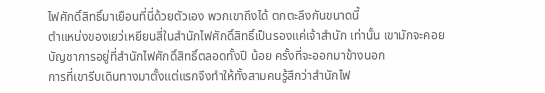ไฟศักดิ์สิทธิ์มาเยือนที่นี่ด้วยตัวเอง พวกเขาถึงได้ ตกตะลึงกันขนาดนี้
ตำแหน่งของเยว่เหยียนสี่ในสำนักไฟศักดิ์สิทธิ์เป็นรองแค่เจ้าสำนัก เท่านั้น เขามักจะคอยบัญชาการอยู่ที่สำนักไฟศักดิ์สิทธิ์ตลอดทั้งปี น้อย ครั้งที่จะออกมาข้างนอก
การที่เขารีบเดินทางมาตั้งแต่แรกจึงทำให้ทั้งสามคนรู้สึกว่าสำนักไฟ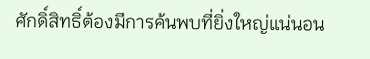ศักดิ์สิทธิ์ต้องมีการค้นพบที่ยิ่งใหญ่แน่นอน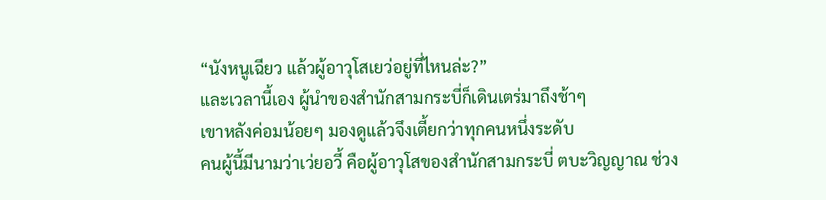“นังหนูเฉียว แล้วผู้อาวุโสเยว่อยู่ที่ไหนล่ะ?”
และเวลานี้เอง ผู้นำของสำนักสามกระบี่ก็เดินเตร่มาถึงช้าๆ
เขาหลังค่อมน้อยๆ มองดูแล้วจึงเตี้ยกว่าทุกคนหนึ่งระดับ
คนผู้นี้มีนามว่าเว่ยอวี้ คือผู้อาวุโสของสำนักสามกระบี่ ตบะวิญญาณ ช่วง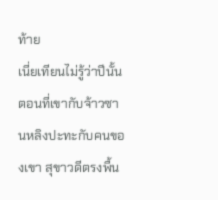ท้าย
เนี่ยเทียนไม่รู้ว่าปีนั้นตอนที่เขากับจ้าวซานหลิงปะทะกับคนของเขา สุขาวดีตรงพื้น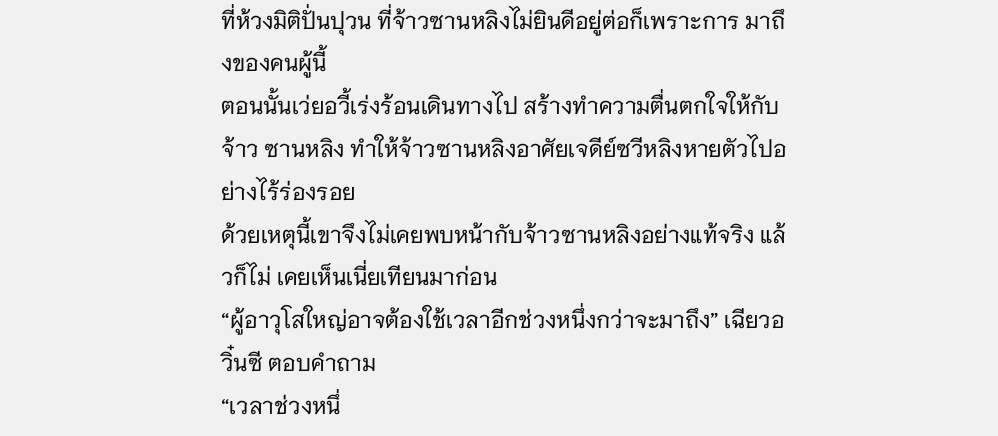ที่ห้วงมิติปั่นปุวน ที่จ้าวซานหลิงไม่ยินดีอยู่ต่อก็เพราะการ มาถึงของคนผู้นี้
ตอนนั้นเว่ยอวี้เร่งร้อนเดินทางไป สร้างทำความตื่นตกใจให้กับจ้าว ซานหลิง ทำให้จ้าวซานหลิงอาศัยเจดีย์ซวีหลิงหายตัวไปอย่างไร้ร่องรอย
ด้วยเหตุนี้เขาจึงไม่เคยพบหน้ากับจ้าวซานหลิงอย่างแท้จริง แล้วก็ไม่ เคยเห็นเนี่ยเทียนมาก่อน
“ผู้อาวุโสใหญ่อาจต้องใช้เวลาอีกช่วงหนึ่งกว่าจะมาถึง” เฉียวอวิ๋นซี ตอบคำถาม
“เวลาช่วงหนึ่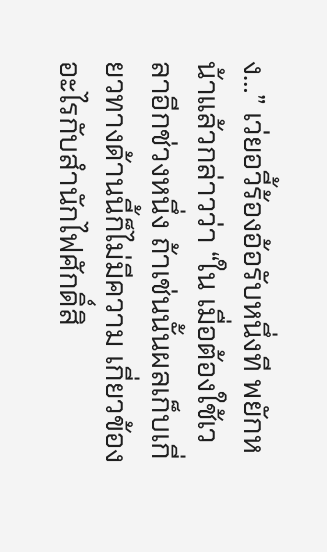ง…” เว่ยอวี้ร้องอ้อรับหนึ่งที พยักหน้าแล้วกล่าวว่า “ใน เมื่อต้องใช้เวลาอีกช่วงหนึ่ง ถ้าเช่นนั้นผลเก็บเกี่ยวทางด้านนี้ก็ไม่มีความ เกี่ยวข้องอะไรกับสำนักไฟศักดิ์สิ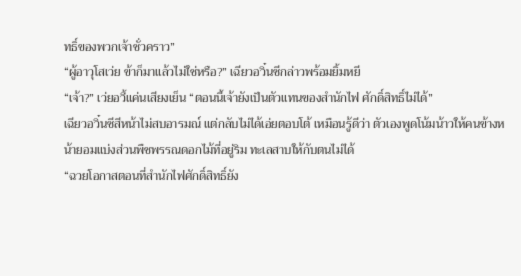ทธิ์ของพวกเจ้าชั่วคราว”
“ผู้อาวุโสเว่ย ข้าก็มาแล้วไม่ใช่หรือ?” เฉียวอวิ๋นซีกล่าวพร้อมยิ้มหยี
“เจ้า?” เว่ยอวี้แค่นเสียงเย็น “ตอนนี้เจ้ายังเป็นตัวแทนของสำนักไฟ ศักดิ์สิทธิ์ไม่ได้”
เฉียวอวิ๋นซีสีหน้าไม่สบอารมณ์ แต่กลับไม่ได้เอ่ยตอบโต้ เหมือนรู้ดีว่า ตัวเองพูดโน้มน้าวให้คนข้างหน้ายอมแบ่งส่วนพืชพรรณดอกไม้ที่อยู่ริม ทะเลสาบให้กับตนไม่ได้
“ฉวยโอกาสตอนที่สำนักไฟศักดิ์สิทธิ์ยัง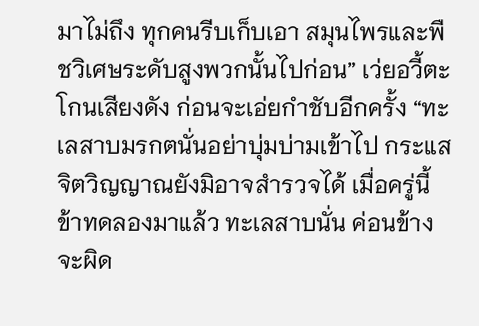มาไม่ถึง ทุกคนรีบเก็บเอา สมุนไพรและพืชวิเศษระดับสูงพวกนั้นไปก่อน” เว่ยอวี้ตะโกนเสียงดัง ก่อนจะเอ่ยกำชับอีกครั้ง “ทะเลสาบมรกตนั่นอย่าบุ่มบ่ามเข้าไป กระแส จิตวิญญาณยังมิอาจสำรวจได้ เมื่อครู่นี้ข้าทดลองมาแล้ว ทะเลสาบนั่น ค่อนข้างจะผิด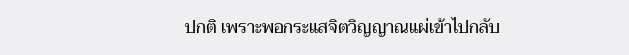ปกติ เพราะพอกระแสจิตวิญญาณแผ่เข้าไปกลับ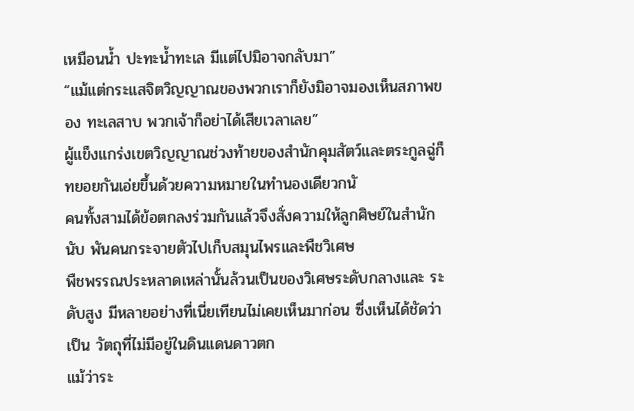เหมือนน้ำ ปะทะน้ำทะเล มีแต่ไปมิอาจกลับมา”
“แม้แต่กระแสจิตวิญญาณของพวกเราก็ยังมิอาจมองเห็นสภาพของ ทะเลสาบ พวกเจ้าก็อย่าได้เสียเวลาเลย”
ผู้แข็งแกร่งเขตวิญญาณช่วงท้ายของสำนักคุมสัตว์และตระกูลฉู่ก็ ทยอยกันเอ่ยขึ้นด้วยความหมายในทำนองเดียวกนั
คนทั้งสามได้ข้อตกลงร่วมกันแล้วจึงสั่งความให้ลูกศิษย์ในสำนักนับ พันคนกระจายตัวไปเก็บสมุนไพรและพืชวิเศษ
พืชพรรณประหลาดเหล่านั้นล้วนเป็นของวิเศษระดับกลางและ ระดับสูง มีหลายอย่างที่เนี่ยเทียนไม่เคยเห็นมาก่อน ซึ่งเห็นได้ชัดว่าเป็น วัตถุที่ไม่มีอยู่ในดินแดนดาวตก
แม้ว่าระ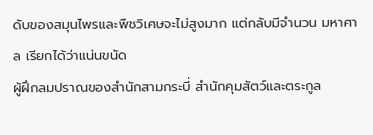ดับของสมุนไพรและพืชวิเศษจะไม่สูงมาก แต่กลับมีจำนวน มหาศาล เรียกได้ว่าแน่นขนัด
ผู้ฝึกลมปราณของสำนักสามกระบี่ สำนักคุมสัตว์และตระกูล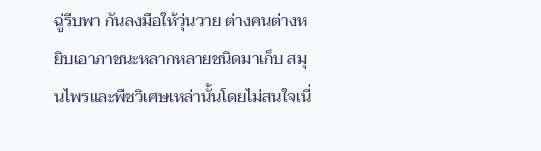ฉู่รีบพา กันลงมือให้วุ่นวาย ต่างคนต่างหยิบเอาภาชนะหลากหลายชนิดมาเก็บ สมุนไพรและพืชวิเศษเหล่านั้นโดยไม่สนใจเนี่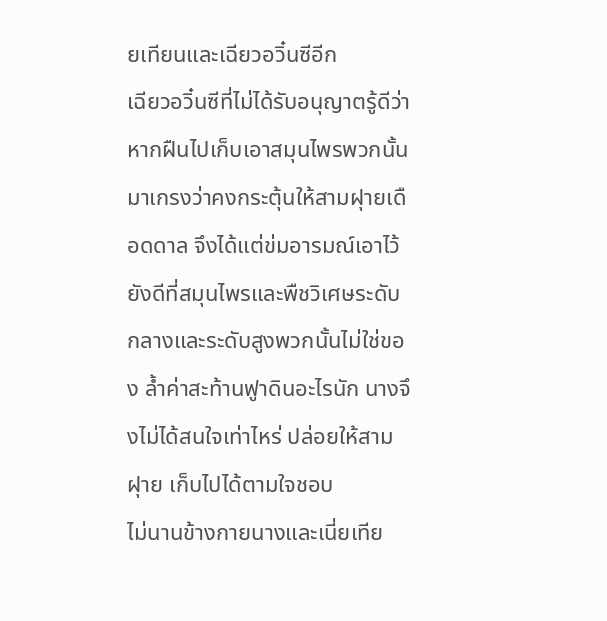ยเทียนและเฉียวอวิ๋นซีอีก
เฉียวอวิ๋นซีที่ไม่ได้รับอนุญาตรู้ดีว่าหากฝืนไปเก็บเอาสมุนไพรพวกนั้น มาเกรงว่าคงกระตุ้นให้สามฝุายเดือดดาล จึงได้แต่ข่มอารมณ์เอาไว้
ยังดีที่สมุนไพรและพืชวิเศษระดับกลางและระดับสูงพวกนั้นไม่ใช่ของ ล้ำค่าสะท้านฟูาดินอะไรนัก นางจึงไม่ได้สนใจเท่าไหร่ ปล่อยให้สามฝุาย เก็บไปได้ตามใจชอบ
ไม่นานข้างกายนางและเนี่ยเทีย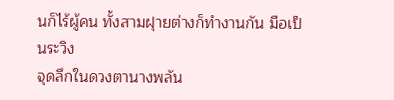นก็ไร้ผู้คน ทั้งสามฝุายต่างก็ทำงานกัน มือเป็นระวิง
จุดลึกในดวงตานางพลัน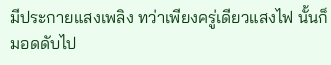มีประกายแสงเพลิง ทว่าเพียงครู่เดียวแสงไฟ นั้นก็มอดดับไป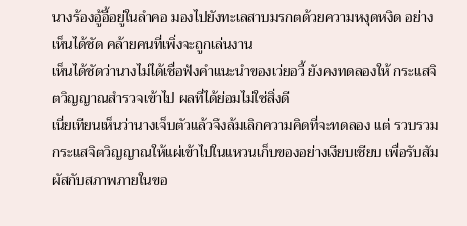นางร้องอู้อี้อยู่ในลำคอ มองไปยังทะเลสาบมรกตด้วยความหงุดหงิด อย่างเห็นได้ชัด คล้ายคนที่เพิ่งจะถูกเล่นงาน
เห็นได้ชัดว่านางไม่ได้เชื่อฟังคำแนะนำของเว่ยอวี้ ยังคงทดลองให้ กระแสจิตวิญญาณสำรวจเข้าไป ผลที่ได้ย่อมไม่ใช่สิ่งดี
เนี่ยเทียนเห็นว่านางเจ็บตัวแล้วจึงล้มเลิกความคิดที่จะทดลอง แต่ รวบรวมกระแสจิตวิญญาณให้แผ่เข้าไปในแหวนเก็บของอย่างเงียบเชียบ เพื่อรับสัมผัสกับสภาพภายในขอ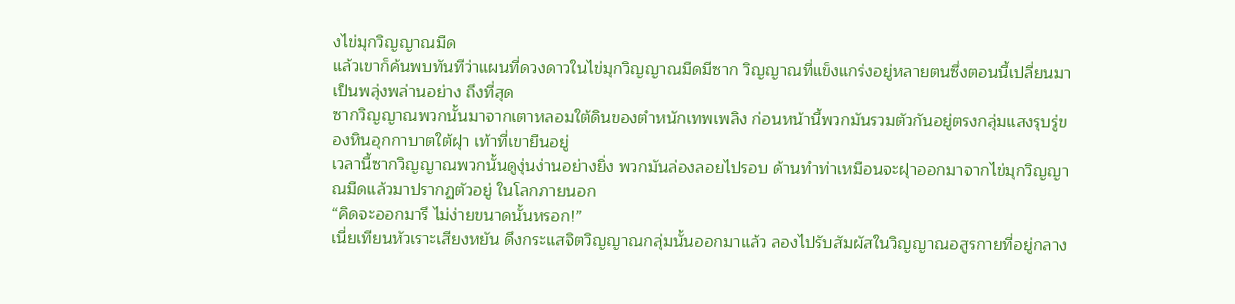งไข่มุกวิญญาณมืด
แล้วเขาก็ค้นพบทันทีว่าแผนที่ดวงดาวในไข่มุกวิญญาณมืดมีซาก วิญญาณที่แข็งแกร่งอยู่หลายตนซึ่งตอนนี้เปลี่ยนมาเป็นพลุ่งพล่านอย่าง ถึงที่สุด
ซากวิญญาณพวกนั้นมาจากเตาหลอมใต้ดินของตำหนักเทพเพลิง ก่อนหน้านี้พวกมันรวมตัวกันอยู่ตรงกลุ่มแสงรุบรู่ของหินอุกกาบาตใต้ฝุา เท้าที่เขายืนอยู่
เวลานี้ซากวิญญาณพวกนั้นดูงุ่นง่านอย่างยิ่ง พวกมันล่องลอยไปรอบ ด้านทำท่าเหมือนจะฝุาออกมาจากไข่มุกวิญญาณมืดแล้วมาปรากฏตัวอยู่ ในโลกภายนอก
“คิดจะออกมารึ ไม่ง่ายขนาดนั้นหรอก!”
เนี่ยเทียนหัวเราะเสียงหยัน ดึงกระแสจิตวิญญาณกลุ่มนั้นออกมาแล้ว ลองไปรับสัมผัสในวิญญาณอสูรกายที่อยู่กลาง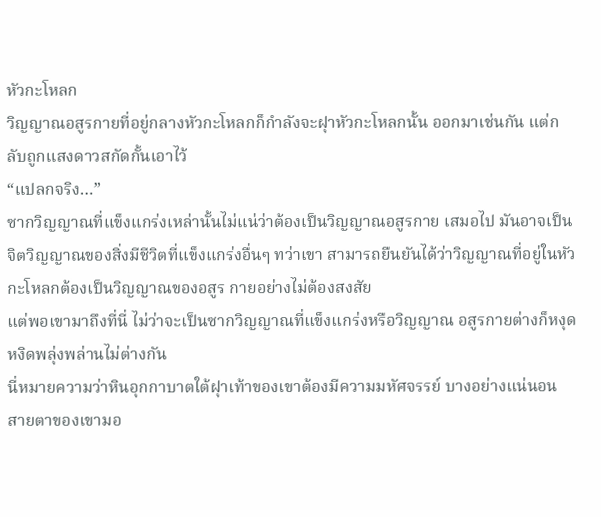หัวกะโหลก
วิญญาณอสูรกายที่อยู่กลางหัวกะโหลกก็กำลังจะฝุาหัวกะโหลกนั้น ออกมาเช่นกัน แต่กลับถูกแสงดาวสกัดกั้นเอาไว้
“แปลกจริง…”
ซากวิญญาณที่แข็งแกร่งเหล่านั้นไม่แน่ว่าต้องเป็นวิญญาณอสูรกาย เสมอไป มันอาจเป็นจิตวิญญาณของสิ่งมีชีวิตที่แข็งแกร่งอื่นๆ ทว่าเขา สามารถยืนยันได้ว่าวิญญาณที่อยู่ในหัวกะโหลกต้องเป็นวิญญาณของอสูร กายอย่างไม่ต้องสงสัย
แต่พอเขามาถึงที่นี่ ไม่ว่าจะเป็นซากวิญญาณที่แข็งแกร่งหรือวิญญาณ อสูรกายต่างก็หงุดหงิดพลุ่งพล่านไม่ต่างกัน
นี่หมายความว่าหินอุกกาบาตใต้ฝุาเท้าของเขาต้องมีความมหัศจรรย์ บางอย่างแน่นอน
สายตาของเขามอ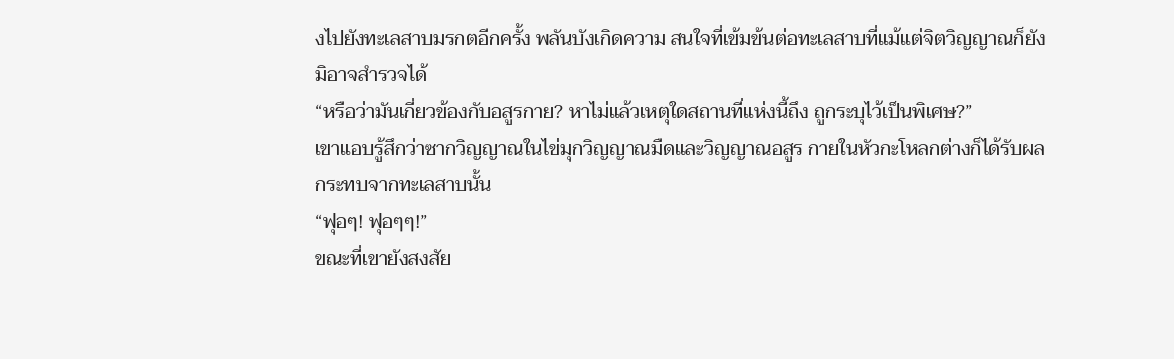งไปยังทะเลสาบมรกตอีกครั้ง พลันบังเกิดความ สนใจที่เข้มข้นต่อทะเลสาบที่แม้แต่จิตวิญญาณก็ยังมิอาจสำรวจได้
“หรือว่ามันเกี่ยวข้องกับอสูรกาย? หาไม่แล้วเหตุใดสถานที่แห่งนี้ถึง ถูกระบุไว้เป็นพิเศษ?”
เขาแอบรู้สึกว่าซากวิญญาณในไข่มุกวิญญาณมืดและวิญญาณอสูร กายในหัวกะโหลกต่างก็ได้รับผลกระทบจากทะเลสาบนั้น
“ฟุอๆ! ฟุอๆๆ!”
ขณะที่เขายังสงสัย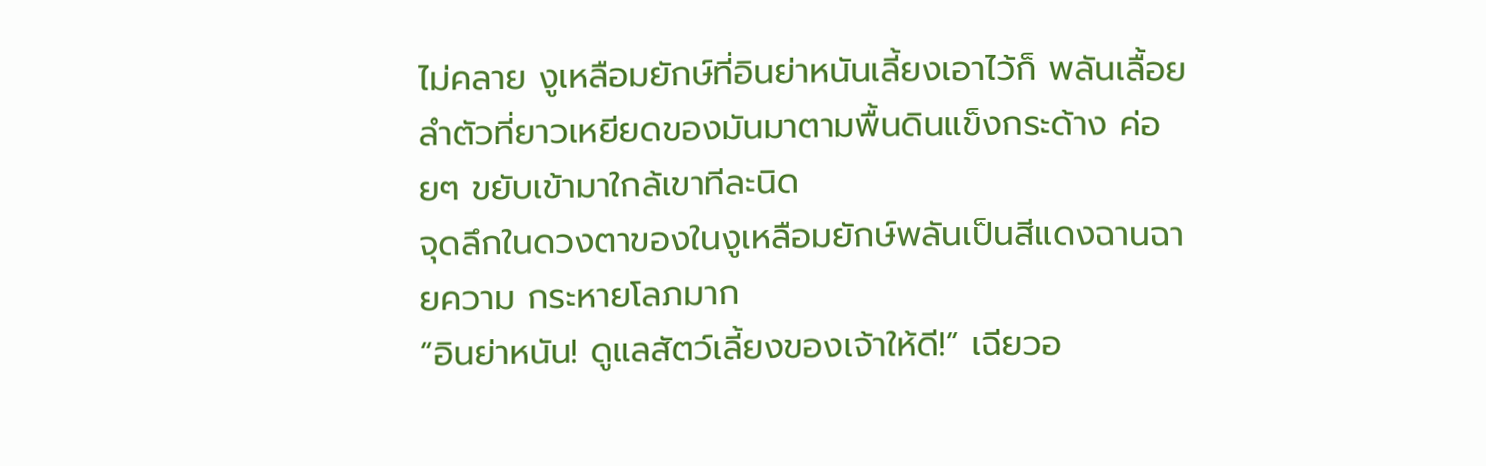ไม่คลาย งูเหลือมยักษ์ที่อินย่าหนันเลี้ยงเอาไว้ก็ พลันเลื้อยลำตัวที่ยาวเหยียดของมันมาตามพื้นดินแข็งกระด้าง ค่อยๆ ขยับเข้ามาใกล้เขาทีละนิด
จุดลึกในดวงตาของในงูเหลือมยักษ์พลันเป็นสีแดงฉานฉายความ กระหายโลภมาก
“อินย่าหนัน! ดูแลสัตว์เลี้ยงของเจ้าให้ดี!” เฉียวอ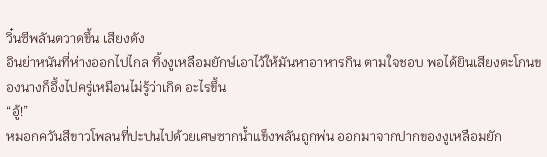วิ๋นซีพลันตวาดขึ้น เสียงดัง
อินย่าหนันที่ห่างออกไปไกล ทิ้งงูเหลือมยักษ์เอาไว้ให้มันหาอาหารกิน ตามใจชอบ พอได้ยินเสียงตะโกนของนางก็อึ้งไปครู่เหมือนไม่รู้ว่าเกิด อะไรขึ้น
“อู้!”
หมอกควันสีขาวโพลนที่ปะปนไปด้วยเศษซากน้ำแข็งพลันถูกพ่น ออกมาจากปากของงูเหลือมยัก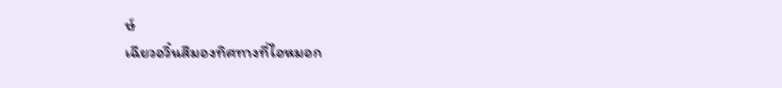ษ์
เฉียวอวิ๋นสีมองทิศทางที่ไอหมอก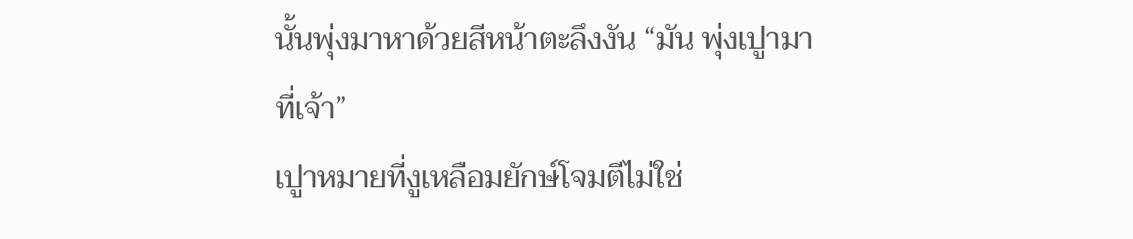นั้นพุ่งมาหาด้วยสีหน้าตะลึงงัน “มัน พุ่งเปูามาที่เจ้า”
เปูาหมายที่งูเหลือมยักษ์โจมตีไม่ใช่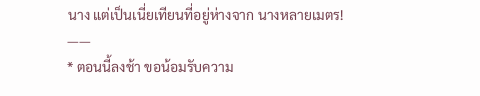นาง แต่เป็นเนี่ยเทียนที่อยู่ห่างจาก นางหลายเมตร!
——
* ตอนนี้ลงช้า ขอน้อมรับความ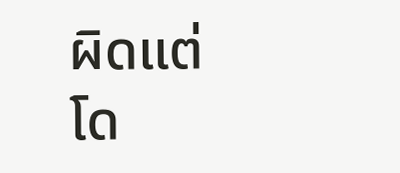ผิดแต่โด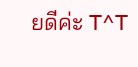ยดีค่ะ T^T